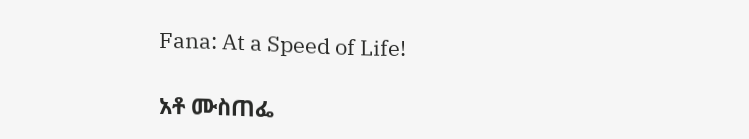Fana: At a Speed of Life!

አቶ ሙስጠፌ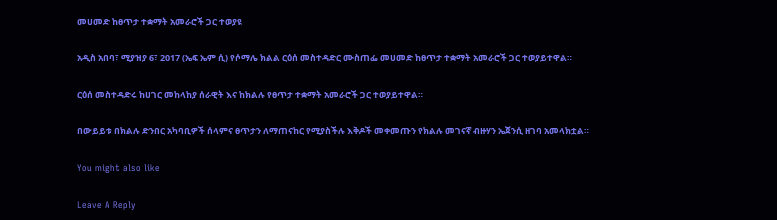መሀመድ ከፀጥታ ተቋማት አመራሮች ጋር ተወያዩ

አዲስ አበባ፣ ሚያዝያ 6፣ 2017 (ኤፍ ኤም ሲ) የሶማሌ ክልል ርዕሰ መስተዳድር ሙስጠፌ መሀመድ ከፀጥታ ተቋማት አመራሮች ጋር ተወያይተዋል።

ርዕሰ መስተዳድሩ ከሀገር መከላከያ ሰራዊት እና ከክልሉ የፀጥታ ተቋማት አመራሮች ጋር ተወያይተዋል።

በውይይቱ በክልሉ ድንበር አካባቢዎች ሰላምና ፀጥታን ለማጠናከር የሚያስችሉ እቅዶች መቀመጡን የክልሉ መገናኛ ብዙሃን ኤጀንሲ ዘገባ አመላክቷል።

You might also like

Leave A Reply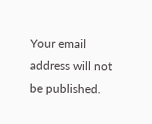Your email address will not be published.